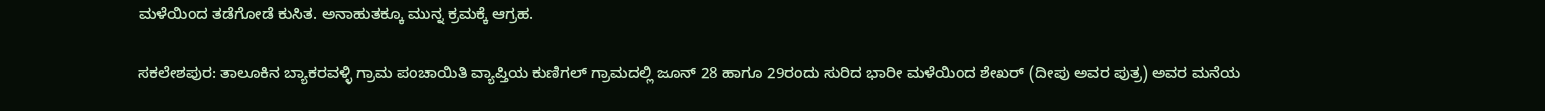ಮಳೆಯಿಂದ ತಡೆಗೋಡೆ ಕುಸಿತ. ಅನಾಹುತಕ್ಕೂ ಮುನ್ನ ಕ್ರಮಕ್ಕೆ ಆಗ್ರಹ.

ಸಕಲೇಶಪುರ: ತಾಲೂಕಿನ ಬ್ಯಾಕರವಳ್ಳಿ ಗ್ರಾಮ ಪಂಚಾಯಿತಿ ವ್ಯಾಪ್ತಿಯ ಕುಣಿಗಲ್ ಗ್ರಾಮದಲ್ಲಿ ಜೂನ್ 28 ಹಾಗೂ 29ರಂದು ಸುರಿದ ಭಾರೀ ಮಳೆಯಿಂದ ಶೇಖರ್ (ದೀಪು ಅವರ ಪುತ್ರ) ಅವರ ಮನೆಯ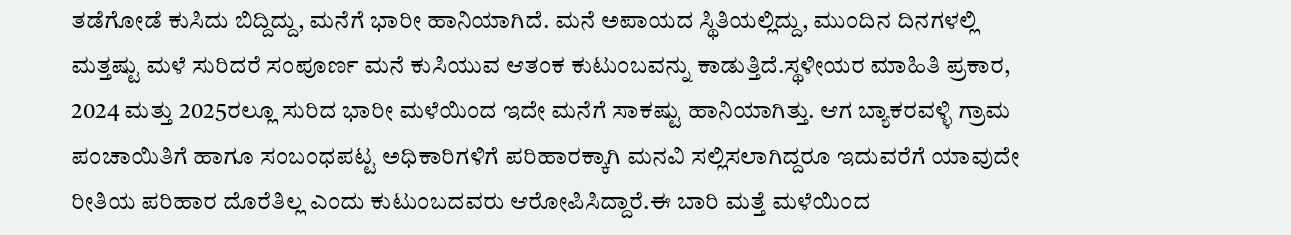ತಡೆಗೋಡೆ ಕುಸಿದು ಬಿದ್ದಿದ್ದು, ಮನೆಗೆ ಭಾರೀ ಹಾನಿಯಾಗಿದೆ. ಮನೆ ಅಪಾಯದ ಸ್ಥಿತಿಯಲ್ಲಿದ್ದು, ಮುಂದಿನ ದಿನಗಳಲ್ಲಿ ಮತ್ತಷ್ಟು ಮಳೆ ಸುರಿದರೆ ಸಂಪೂರ್ಣ ಮನೆ ಕುಸಿಯುವ ಆತಂಕ ಕುಟುಂಬವನ್ನು ಕಾಡುತ್ತಿದೆ.ಸ್ಥಳೀಯರ ಮಾಹಿತಿ ಪ್ರಕಾರ, 2024 ಮತ್ತು 2025ರಲ್ಲೂ ಸುರಿದ ಭಾರೀ ಮಳೆಯಿಂದ ಇದೇ ಮನೆಗೆ ಸಾಕಷ್ಟು ಹಾನಿಯಾಗಿತ್ತು. ಆಗ ಬ್ಯಾಕರವಳ್ಳಿ ಗ್ರಾಮ ಪಂಚಾಯಿತಿಗೆ ಹಾಗೂ ಸಂಬಂಧಪಟ್ಟ ಅಧಿಕಾರಿಗಳಿಗೆ ಪರಿಹಾರಕ್ಕಾಗಿ ಮನವಿ ಸಲ್ಲಿಸಲಾಗಿದ್ದರೂ ಇದುವರೆಗೆ ಯಾವುದೇ ರೀತಿಯ ಪರಿಹಾರ ದೊರೆತಿಲ್ಲ ಎಂದು ಕುಟುಂಬದವರು ಆರೋಪಿಸಿದ್ದಾರೆ.ಈ ಬಾರಿ ಮತ್ತೆ ಮಳೆಯಿಂದ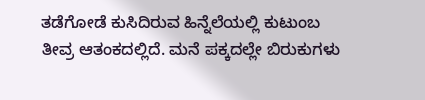ತಡೆಗೋಡೆ ಕುಸಿದಿರುವ ಹಿನ್ನೆಲೆಯಲ್ಲಿ ಕುಟುಂಬ ತೀವ್ರ ಆತಂಕದಲ್ಲಿದೆ. ಮನೆ ಪಕ್ಕದಲ್ಲೇ ಬಿರುಕುಗಳು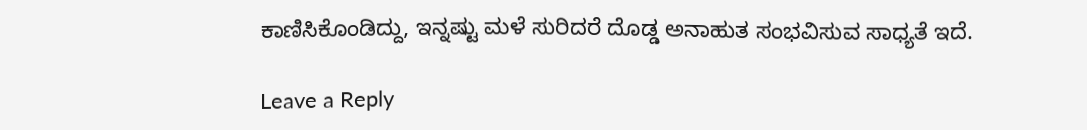ಕಾಣಿಸಿಕೊಂಡಿದ್ದು, ಇನ್ನಷ್ಟು ಮಳೆ ಸುರಿದರೆ ದೊಡ್ಡ ಅನಾಹುತ ಸಂಭವಿಸುವ ಸಾಧ್ಯತೆ ಇದೆ.

Leave a Reply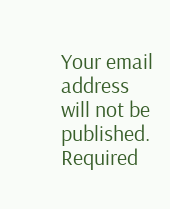Your email address will not be published. Required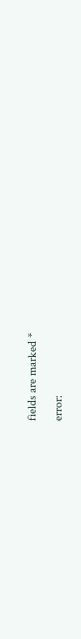fields are marked *

error: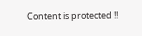Content is protected !!